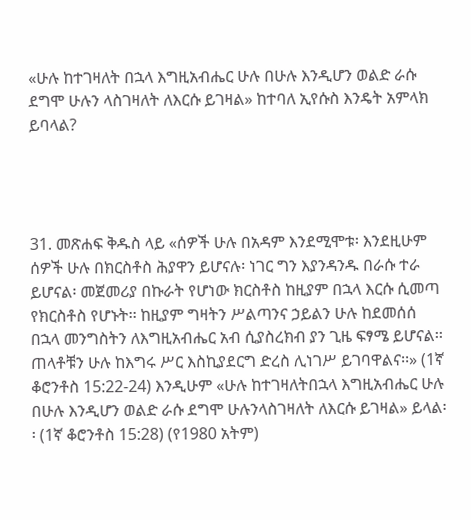«ሁሉ ከተገዛለት በኋላ እግዚአብሔር ሁሉ በሁሉ እንዲሆን ወልድ ራሱ ደግሞ ሁሉን ላስገዛለት ለእርሱ ይገዛል» ከተባለ ኢየሱስ እንዴት አምላክ ይባላል?




31. መጽሐፍ ቅዱስ ላይ «ሰዎች ሁሉ በአዳም እንደሚሞቱ፡ እንደዚሁም ሰዎች ሁሉ በክርስቶስ ሕያዋን ይሆናሉ፡ ነገር ግን እያንዳንዱ በራሱ ተራ ይሆናል፡ መጀመሪያ በኩራት የሆነው ክርስቶስ ከዚያም በኋላ እርሱ ሲመጣ የክርስቶስ የሆኑት፡፡ ከዚያም ግዛትን ሥልጣንና ኃይልን ሁሉ ከደመሰሰ በኋላ መንግስትን ለእግዚአብሔር አብ ሲያስረክብ ያን ጊዜ ፍፃሜ ይሆናል፡፡ ጠላቶቹን ሁሉ ከእግሩ ሥር እስኪያደርግ ድረስ ሊነገሥ ይገባዋልና፡፡» (1ኛ ቆሮንቶስ 15:22-24) እንዲሁም «ሁሉ ከተገዛለትበኋላ እግዚአብሔር ሁሉ በሁሉ እንዲሆን ወልድ ራሱ ደግሞ ሁሉንላስገዛለት ለእርሱ ይገዛል» ይላል፡፡ (1ኛ ቆሮንቶስ 15:28) (የ1980 አትም)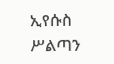ኢየሱስ ሥልጣን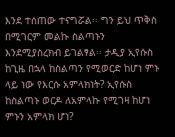እንደ ተሰጠው ተናግሯል፡፡ ግን ይህ ጥቅስ በሚገርም መልኩ ስልጣኑን እንደሚያስረክብ ይገልፃል፡፡ ታዲያ ኢየሱስ ከጊዜ በኋላ ከስልጣን የሚወርድ ከሆነ ምኑ ላይ ነው የእርሱ አምላክነት? ኢየሱስ ከስልጣኑ ወርዶ ለአምላኩ የሚገዛ ከሆነ ምኑን አምላክ ሆነ?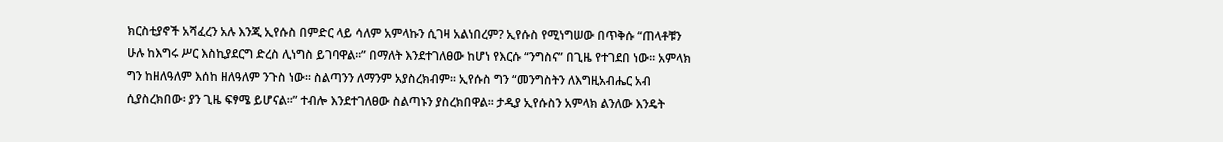ክርስቲያኖች አሻፈረን አሉ እንጂ ኢየሱስ በምድር ላይ ሳለም አምላኩን ሲገዛ አልነበረም? ኢየሱስ የሚነግሠው በጥቅሱ “ጠላቶቹን ሁሉ ከእግሩ ሥር እስኪያደርግ ድረስ ሊነግስ ይገባዋል፡፡” በማለት እንደተገለፀው ከሆነ የእርሱ “ንግስና” በጊዜ የተገደበ ነው፡፡ አምላክ ግን ከዘለዓለም እሰከ ዘለዓለም ንጉስ ነው፡፡ ስልጣንን ለማንም አያስረክብም፡፡ ኢየሱስ ግን “መንግስትን ለእግዚአብሔር አብ ሲያስረክበው፡ ያን ጊዜ ፍፃሜ ይሆናል፡፡” ተብሎ እንደተገለፀው ስልጣኑን ያስረክበዋል፡፡ ታዲያ ኢየሱስን አምላክ ልንለው እንዴት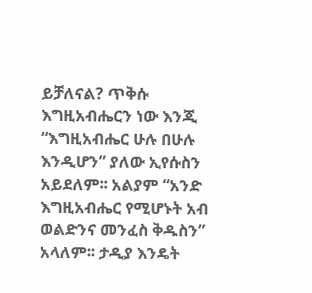ይቻለናል? ጥቅሱ እግዚአብሔርን ነው እንጂ “እግዚአብሔር ሁሉ በሁሉ እንዲሆን” ያለው ኢየሱስን አይደለም፡፡ አልያም “አንድ እግዚአብሔር የሚሆኑት አብ ወልድንና መንፈስ ቅዱስን” አላለም፡፡ ታዲያ እንዴት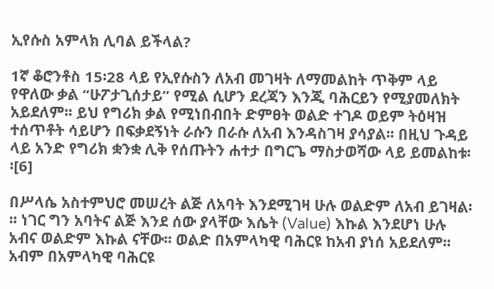ኢየሱስ አምላክ ሊባል ይችላል?

1ኛ ቆሮንቶስ 15፡28 ላይ የኢየሱስን ለአብ መገዛት ለማመልከት ጥቅም ላይ የዋለው ቃል “ሁፖታጊሰታይ” የሚል ሲሆን ደረጃን እንጂ ባሕርይን የሚያመለክት አይደለም፡፡ ይህ የግሪክ ቃል የሚነበብበት ድምፀት ወልድ ተገዶ ወይም ትዕዛዝ ተሰጥቶት ሳይሆን በፍቃደኝነት ራሱን በራሱ ለአብ እንዳስገዛ ያሳያል፡፡ በዚህ ጉዳይ ላይ አንድ የግሪክ ቋንቋ ሊቅ የሰጡትን ሐተታ በግርጌ ማስታወሻው ላይ ይመልከቱ፡፡[6]

በሥላሴ አስተምህሮ መሠረት ልጅ ለአባት እንደሚገዛ ሁሉ ወልድም ለአብ ይገዛል፡፡፡ ነገር ግን አባትና ልጅ እንደ ሰው ያላቸው እሴት (Value) እኩል እንደሆነ ሁሉ አብና ወልድም እኩል ናቸው፡፡ ወልድ በአምላካዊ ባሕርዩ ከአብ ያነሰ አይደለም፡፡ አብም በአምላካዊ ባሕርዩ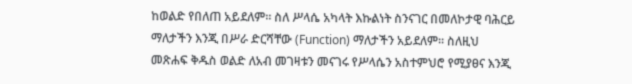ከወልድ የበለጠ አይደለም፡፡ ስለ ሥላሴ አካላት እኩልነት ስንናገር በመለኮታዊ ባሕርይ ማለታችን እንጂ በሥራ ድርሻቸው (Function) ማለታችን አይደለም፡፡ ስለዚህ መጽሐፍ ቅዱስ ወልድ ለአብ መገዛቱን መናገሩ የሥላሴን አስተምህሮ የሚያፀና እንጂ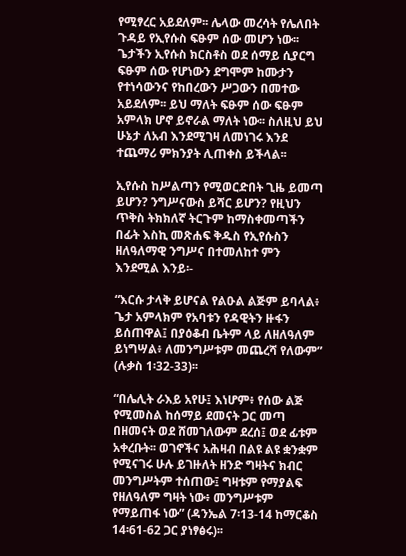የሚፃረር አይደለም፡፡ ሌላው መረሳት የሌለበት ጉዳይ የኢየሱስ ፍፁም ሰው መሆን ነው፡፡ ጌታችን ኢየሱስ ክርስቶስ ወደ ሰማይ ሲያርግ ፍፁም ሰው የሆነውን ደግሞም ከሙታን የተነሳውንና የከበረውን ሥጋውን በመተው አይደለም፡፡ ይህ ማለት ፍፁም ሰው ፍፁም አምላክ ሆኖ ይኖራል ማለት ነው፡፡ ስለዚህ ይህ ሁኔታ ለአብ እንደሚገዛ ለመነገሩ እንደ ተጨማሪ ምክንያት ሊጠቀስ ይችላል፡፡

ኢየሱስ ከሥልጣን የሚወርድበት ጊዜ ይመጣ ይሆን? ንግሥናውስ ይሻር ይሆን? የዚህን ጥቅስ ትክክለኛ ትርጉም ከማስቀመጣችን በፊት እስኪ መጽሐፍ ቅዱስ የኢየሱስን ዘለዓለማዊ ንግሥና በተመለከተ ምን እንደሚል እንይ፡-

“እርሱ ታላቅ ይሆናል የልዑል ልጅም ይባላል፥ ጌታ አምላክም የአባቱን የዳዊትን ዙፋን ይሰጠዋል፤ በያዕቆብ ቤትም ላይ ለዘለዓለም ይነግሣል፥ ለመንግሥቱም መጨረሻ የለውም” (ሉቃስ 1፡32-33)፡፡

“በሌሊት ራእይ አየሁ፤ እነሆም፥ የሰው ልጅ የሚመስል ከሰማይ ደመናት ጋር መጣ በዘመናት ወደ ሸመገለውም ደረሰ፤ ወደ ፊቱም አቀረቡት፡፡ ወገኖችና አሕዛብ በልዩ ልዩ ቋንቋም የሚናገሩ ሁሉ ይገዙለት ዘንድ ግዛትና ክብር መንግሥትም ተሰጠው፤ ግዛቱም የማያልፍ የዘለዓለም ግዛት ነው፥ መንግሥቱም የማይጠፋ ነው” (ዳንኤል 7፡13-14 ከማርቆስ 14፡61-62 ጋር ያነፃፅሩ)፡፡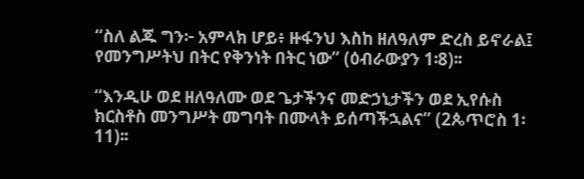“ስለ ልጁ ግን፦ አምላክ ሆይ፥ ዙፋንህ እስከ ዘለዓለም ድረስ ይኖራል፤ የመንግሥትህ በትር የቅንነት በትር ነው” (ዕብራውያን 1፡8)፡፡

“እንዲሁ ወደ ዘለዓለሙ ወደ ጌታችንና መድኃኒታችን ወደ ኢየሱስ ክርስቶስ መንግሥት መግባት በሙላት ይሰጣችኋልና” (2ጴጥሮስ 1፡11)፡፡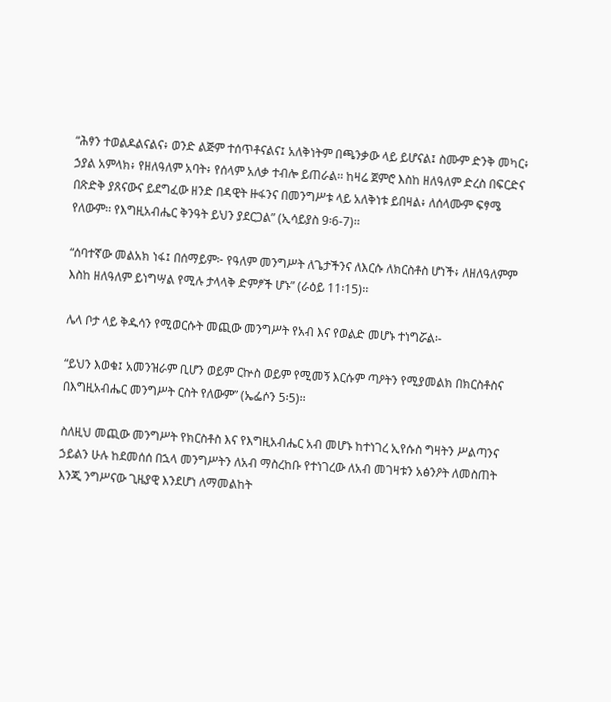“ሕፃን ተወልዶልናልና፥ ወንድ ልጅም ተሰጥቶናልና፤ አለቅነትም በጫንቃው ላይ ይሆናል፤ ስሙም ድንቅ መካር፥ ኃያል አምላክ፥ የዘለዓለም አባት፥ የሰላም አለቃ ተብሎ ይጠራል፡፡ ከዛሬ ጀምሮ እስከ ዘለዓለም ድረስ በፍርድና በጽድቅ ያጸናውና ይደግፈው ዘንድ በዳዊት ዙፋንና በመንግሥቱ ላይ አለቅነቱ ይበዛል፥ ለሰላሙም ፍፃሜ የለውም፡፡ የእግዚአብሔር ቅንዓት ይህን ያደርጋል” (ኢሳይያስ 9፡6-7)፡፡

“ሰባተኛው መልአክ ነፋ፤ በሰማይም፦ የዓለም መንግሥት ለጌታችንና ለእርሱ ለክርስቶስ ሆነች፥ ለዘለዓለምም እስከ ዘለዓለም ይነግሣል የሚሉ ታላላቅ ድምፆች ሆኑ” (ራዕይ 11፡15)፡፡

ሌላ ቦታ ላይ ቅዱሳን የሚወርሱት መጪው መንግሥት የአብ እና የወልድ መሆኑ ተነግሯል፡-

“ይህን እወቁ፤ አመንዝራም ቢሆን ወይም ርኵስ ወይም የሚመኝ እርሱም ጣዖትን የሚያመልክ በክርስቶስና በእግዚአብሔር መንግሥት ርስት የለውም” (ኤፌሶን 5፡5)፡፡

ስለዚህ መጪው መንግሥት የክርስቶስ እና የእግዚአብሔር አብ መሆኑ ከተነገረ ኢየሱስ ግዛትን ሥልጣንና ኃይልን ሁሉ ከደመሰሰ በኋላ መንግሥትን ለአብ ማስረከቡ የተነገረው ለአብ መገዛቱን አፅንዖት ለመስጠት እንጂ ንግሥናው ጊዜያዊ እንደሆነ ለማመልከት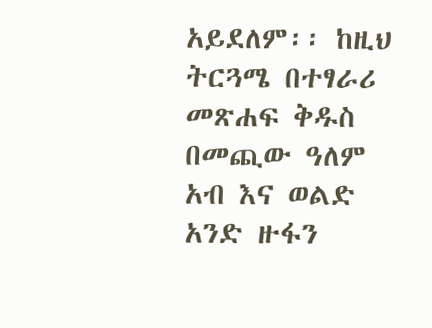አይደለም፡፡ ከዚህ ትርጓሜ በተፃራሪ መጽሐፍ ቅዱስ በመጪው ዓለም አብ እና ወልድ አንድ ዙፋን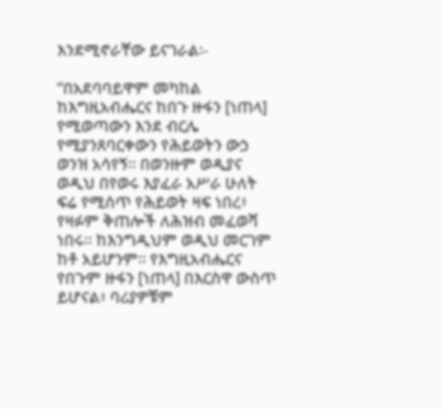እንደሚኖራቸው ይናገራል፡-

“በአደባባይዋም መካከል ከእግዚአብሔርና ከበጉ ዙፋን [ነጠላ] የሚወጣውን እንደ ብርሌ የሚያንጸባርቀውን የሕይወትን ውኃ ወንዝ አሳየኝ፡፡ በወንዙም ወዲያና ወዲህ በየወሩ እያፈራ አሥራ ሁለት ፍሬ የሚሰጥ የሕይወት ዛፍ ነበረ፥ የዛፉም ቅጠሎች ለሕዝብ መፈወሻ ነበሩ፡፡ ከእንግዲህም ወዲህ መርገም ከቶ አይሆንም፡፡ የእግዚአብሔርና የበጉም ዙፋን [ነጠላ] በእርስዋ ውስጥ ይሆናል፥ ባሪያዎቹም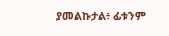ያመልኩታል፥ ፊቱንም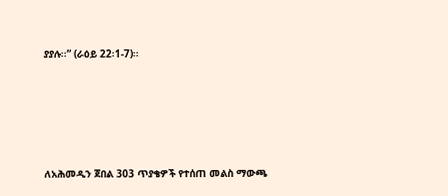ያያሉ፡፡” (ራዕይ 22፡1-7)፡፡





ለአሕመዲን ጀበል 303 ጥያቄዎች የተሰጠ መልስ ማውጫ